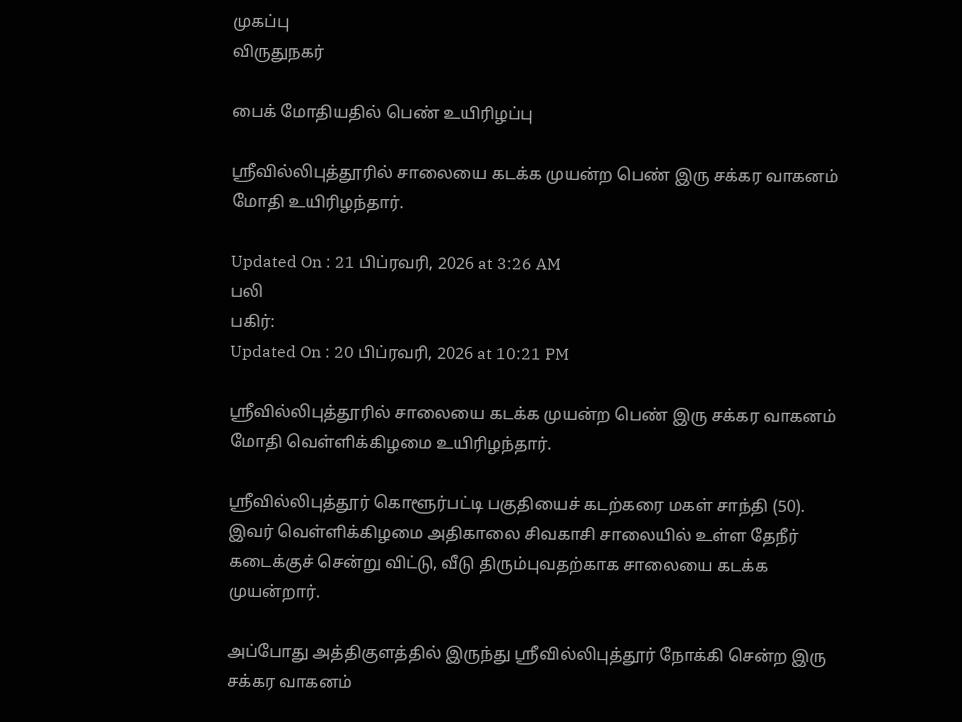முகப்பு
விருதுநகர்

பைக் மோதியதில் பெண் உயிரிழப்பு

ஸ்ரீவில்லிபுத்தூரில் சாலையை கடக்க முயன்ற பெண் இரு சக்கர வாகனம் மோதி உயிரிழந்தார்.

Updated On : 21 பிப்ரவரி, 2026 at 3:26 AM
பலி
பகிர்:
Updated On : 20 பிப்ரவரி, 2026 at 10:21 PM

ஸ்ரீவில்லிபுத்தூரில் சாலையை கடக்க முயன்ற பெண் இரு சக்கர வாகனம் மோதி வெள்ளிக்கிழமை உயிரிழந்தார்.

ஸ்ரீவில்லிபுத்தூர் கொளூர்பட்டி பகுதியைச் கடற்கரை மகள் சாந்தி (50). இவர் வெள்ளிக்கிழமை அதிகாலை சிவகாசி சாலையில் உள்ள தேநீர் கடைக்குச் சென்று விட்டு, வீடு திரும்புவதற்காக சாலையை கடக்க முயன்றார்.

அப்போது அத்திகுளத்தில் இருந்து ஸ்ரீவில்லிபுத்தூர் நோக்கி சென்ற இரு சக்கர வாகனம்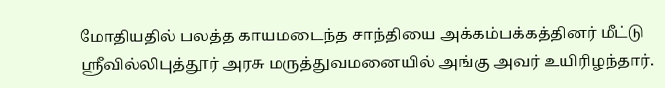மோதியதில் பலத்த காயமடைந்த சாந்தியை அக்கம்பக்கத்தினர் மீட்டு ஸ்ரீவில்லிபுத்தூர் அரசு மருத்துவமனையில் அங்கு அவர் உயிரிழந்தார்.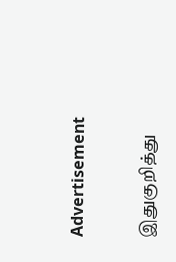Advertisement

இதுகுறித்து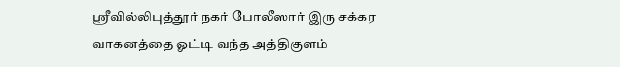ஸ்ரீவில்லிபுத்தூர் நகர் போலீஸார் இரு சக்கர வாகனத்தை ஓட்டி வந்த அத்திகுளம்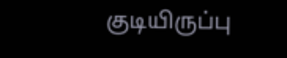குடியிருப்பு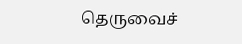தெருவைச்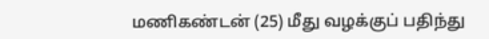மணிகண்டன் (25) மீது வழக்குப் பதிந்து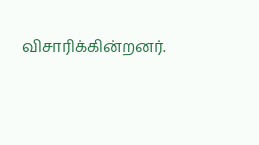விசாரிக்கின்றனர்.